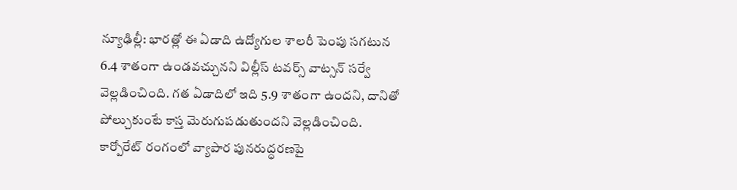న్యూఢిల్లీ: భారత్లో ఈ ఏడాది ఉద్యోగుల శాలరీ పెంపు సగటున 6.4 శాతంగా ఉండవచ్చునని విల్లీస్ టవర్స్ వాట్సన్ సర్వే వెల్లడించింది. గత ఏడాదిలో ఇది 5.9 శాతంగా ఉందని, దానితో పోల్చుకుంటే కాస్త మెరుగుపడుతుందని వెల్లడించింది. కార్పోరేట్ రంగంలో వ్యాపార పునరుద్ధరణపై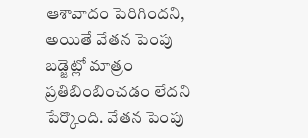ఆశావాదం పెరిగిందని, అయితే వేతన పెంపు బడ్జెట్లో మాత్రం ప్రతిబింబించడం లేదని పేర్కొంది. వేతన పెంపు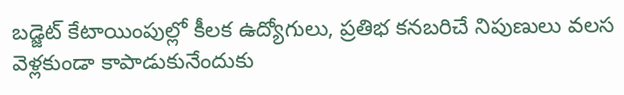బడ్జెట్ కేటాయింపుల్లో కీలక ఉద్యోగులు, ప్రతిభ కనబరిచే నిపుణులు వలస వెళ్లకుండా కాపాడుకునేందుకు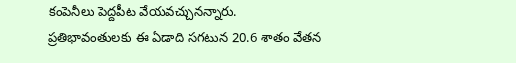కంపెనీలు పెద్దపీట వేయవచ్చునన్నారు.
ప్రతిభావంతులకు ఈ ఏడాది సగటున 20.6 శాతం వేతన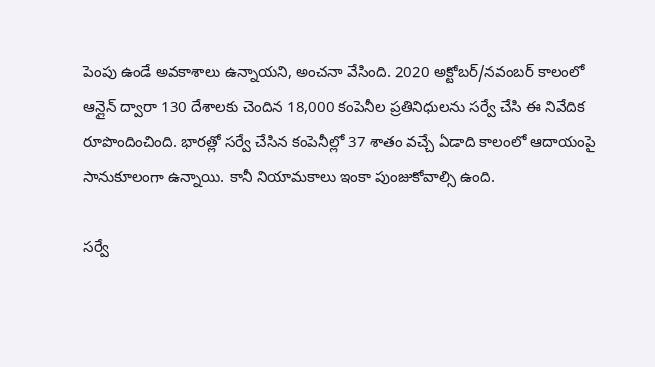పెంపు ఉండే అవకాశాలు ఉన్నాయని, అంచనా వేసింది. 2020 అక్టోబర్/నవంబర్ కాలంలో ఆన్లైన్ ద్వారా 130 దేశాలకు చెందిన 18,000 కంపెనీల ప్రతినిధులను సర్వే చేసి ఈ నివేదిక రూపొందించింది. భారత్లో సర్వే చేసిన కంపెనీల్లో 37 శాతం వచ్చే ఏడాది కాలంలో ఆదాయంపై సానుకూలంగా ఉన్నాయి. కానీ నియామకాలు ఇంకా పుంజుకోవాల్సి ఉంది.

సర్వే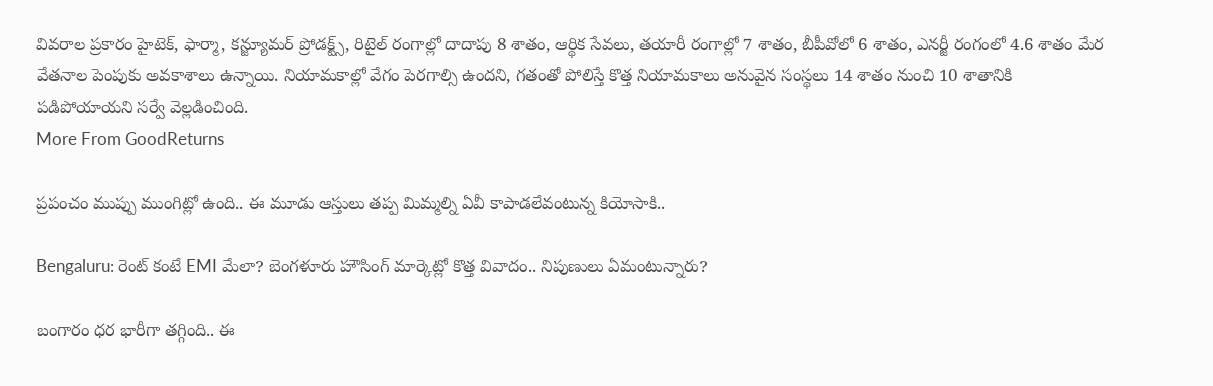వివరాల ప్రకారం హైటెక్, ఫార్మా, కన్జ్యూమర్ ప్రోడక్ట్స్, రిటైల్ రంగాల్లో దాదాపు 8 శాతం, ఆర్థిక సేవలు, తయారీ రంగాల్లో 7 శాతం, బీపీవోలో 6 శాతం, ఎనర్జీ రంగంలో 4.6 శాతం మేర వేతనాల పెంపుకు అవకాశాలు ఉన్నాయి. నియామకాల్లో వేగం పెరగాల్సి ఉందని, గతంతో పోలిస్తే కొత్త నియామకాలు అనువైన సంస్థలు 14 శాతం నుంచి 10 శాతానికి పడిపోయాయని సర్వే వెల్లడించింది.
More From GoodReturns

ప్రపంచం ముప్పు ముంగిట్లో ఉంది.. ఈ మూడు ఆస్తులు తప్ప మిమ్మల్ని ఏవీ కాపాడలేవంటున్న కియోసాకి..

Bengaluru: రెంట్ కంటే EMI మేలా? బెంగళూరు హౌసింగ్ మార్కెట్లో కొత్త వివాదం.. నిపుణులు ఏమంటున్నారు?

బంగారం ధర భారీగా తగ్గింది.. ఈ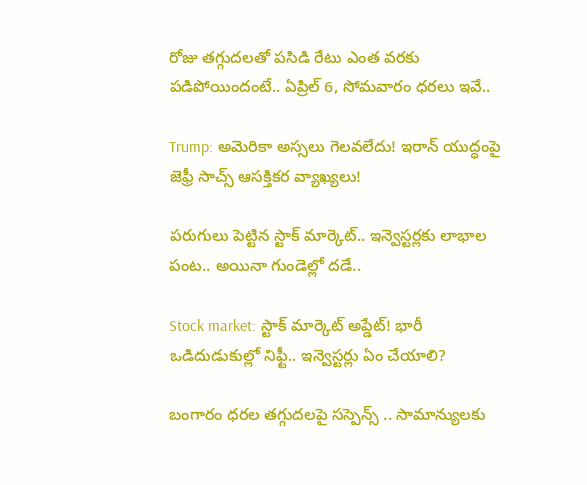రోజు తగ్గుదలతో పసిడి రేటు ఎంత వరకు పడిపోయిందంటే.. ఏప్రిల్ 6, సోమవారం ధరలు ఇవే..

Trump: అమెరికా అస్సలు గెలవలేదు! ఇరాన్ యుద్ధంపై జెఫ్రీ సాచ్స్ ఆసక్తికర వ్యాఖ్యలు!

పరుగులు పెట్టిన స్టాక్ మార్కెట్.. ఇన్వెస్టర్లకు లాభాల పంట.. అయినా గుండెల్లో దడే..

Stock market: స్టాక్ మార్కెట్ అప్డేట్! భారీ ఒడిదుడుకుల్లో నిఫ్టీ.. ఇన్వెస్టర్లు ఏం చేయాలి?

బంగారం ధరల తగ్గుదలపై సస్పెన్స్ .. సామాన్యులకు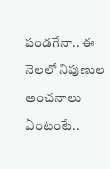పండగేనా.. ఈ నెలలో నిపుణుల అంచనాలు ఏంటంటే..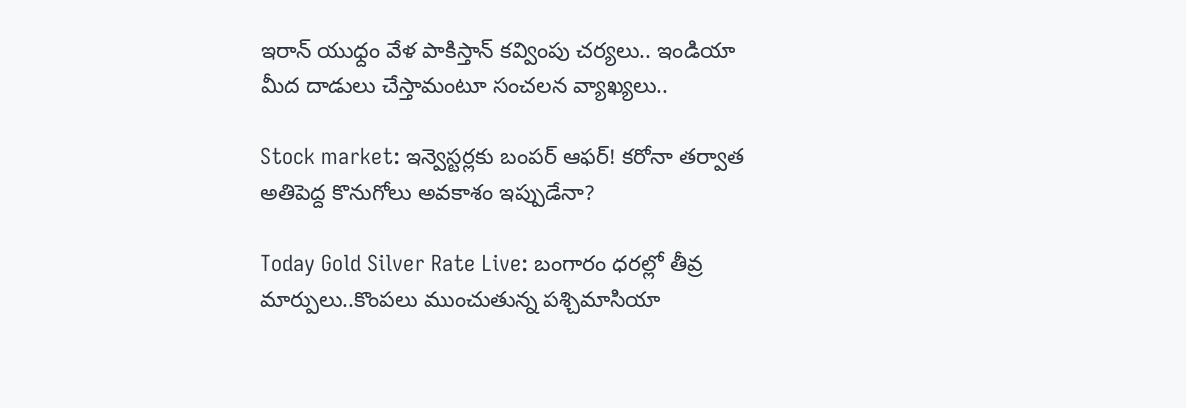ఇరాన్ యుధ్దం వేళ పాకిస్తాన్ కవ్వింపు చర్యలు.. ఇండియా మీద దాడులు చేస్తామంటూ సంచలన వ్యాఖ్యలు..

Stock market: ఇన్వెస్టర్లకు బంపర్ ఆఫర్! కరోనా తర్వాత అతిపెద్ద కొనుగోలు అవకాశం ఇప్పుడేనా?

Today Gold Silver Rate Live: బంగారం ధరల్లో తీవ్ర మార్పులు..కొంపలు ముంచుతున్న పశ్చిమాసియా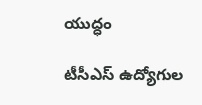యుద్ధం

టీసీఎస్ ఉద్యోగుల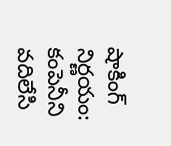షాకింగ్ నిర్ణయం: కంపెనీని వదిలేసి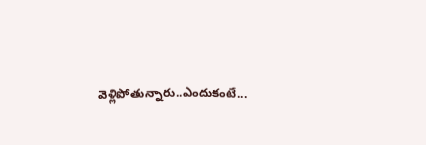వెళ్లిపోతున్నారు..ఎందుకంటే...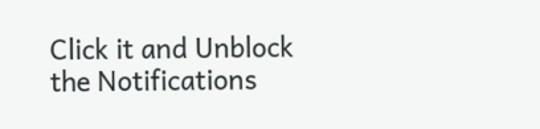Click it and Unblock the Notifications